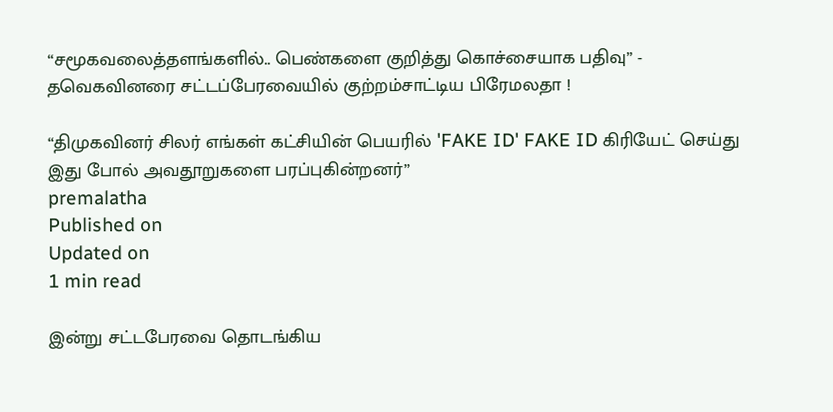“சமூகவலைத்தளங்களில்.. பெண்களை குறித்து கொச்சையாக பதிவு” - தவெகவினரை சட்டப்பேரவையில் குற்றம்சாட்டிய பிரேமலதா !

“திமுகவினர் சிலர் எங்கள் கட்சியின் பெயரில் 'FAKE ID' FAKE ID கிரியேட் செய்து இது போல் அவதூறுகளை பரப்புகின்றனர்”
premalatha
Published on
Updated on
1 min read

இன்று சட்டபேரவை தொடங்கிய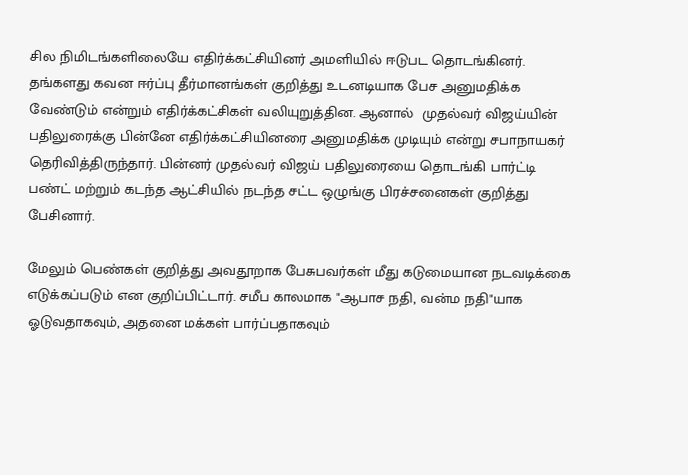சில நிமிடங்களிலையே எதிர்க்கட்சியினர் அமளியில் ஈடுபட தொடங்கினர். தங்களது கவன ஈர்ப்பு தீர்மானங்கள் குறித்து உடனடியாக பேச அனுமதிக்க வேண்டும் என்றும் எதிர்க்கட்சிகள் வலியுறுத்தின. ஆனால்  முதல்வர் விஜய்யின் பதிலுரைக்கு பின்னே எதிர்க்கட்சியினரை அனுமதிக்க முடியும் என்று சபாநாயகர் தெரிவித்திருந்தார். பின்னர் முதல்வர் விஜய் பதிலுரையை தொடங்கி பார்ட்டி பண்ட் மற்றும் கடந்த ஆட்சியில் நடந்த சட்ட ஒழுங்கு பிரச்சனைகள் குறித்து பேசினார்.

மேலும் பெண்கள் குறித்து அவதூறாக பேசுபவர்கள் மீது கடுமையான நடவடிக்கை எடுக்கப்படும் என குறிப்பிட்டார். சமீப காலமாக "ஆபாச நதி, வன்ம நதி"யாக ஓடுவதாகவும், அதனை மக்கள் பார்ப்பதாகவும்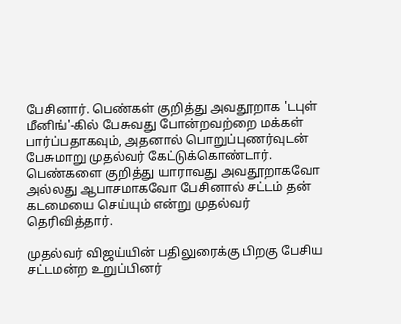பேசினார். பெண்கள் குறித்து அவதூறாக 'டபுள் மீனிங்'-கில் பேசுவது போன்றவற்றை மக்கள் பார்ப்பதாகவும், அதனால் பொறுப்புணர்வுடன் பேசுமாறு முதல்வர் கேட்டுக்கொண்டார். பெண்களை குறித்து யாராவது அவதூறாகவோ அல்லது ஆபாசமாகவோ பேசினால் சட்டம் தன் கடமையை செய்யும் என்று முதல்வர் தெரிவித்தார்.

முதல்வர் விஜய்யின் பதிலுரைக்கு பிறகு பேசிய சட்டமன்ற உறுப்பினர்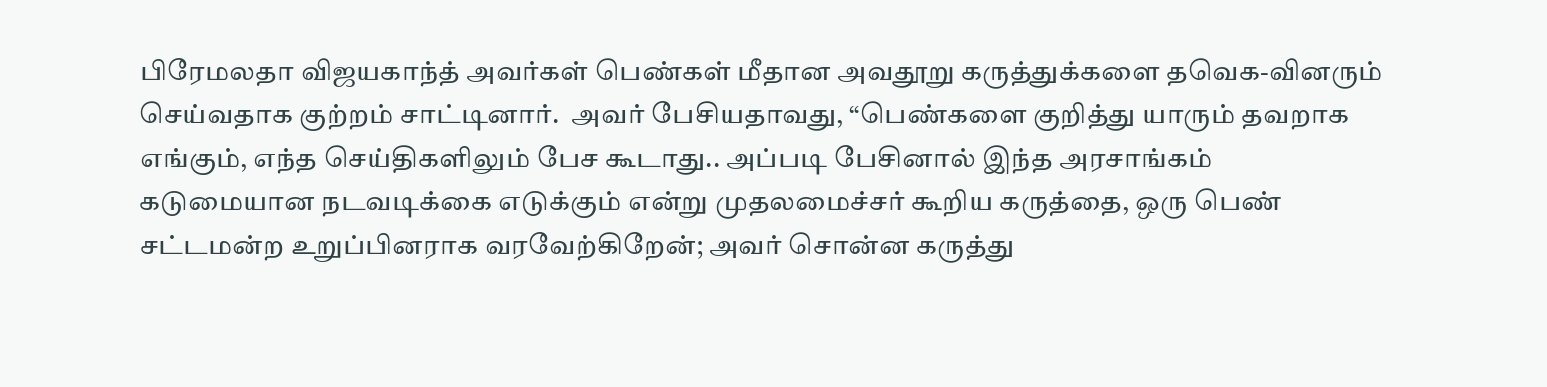பிரேமலதா விஜயகாந்த் அவர்கள் பெண்கள் மீதான அவதூறு கருத்துக்களை தவெக-வினரும் செய்வதாக குற்றம் சாட்டினார்.  அவர் பேசியதாவது, “பெண்களை குறித்து யாரும் தவறாக எங்கும், எந்த செய்திகளிலும் பேச கூடாது.. அப்படி பேசினால் இந்த அரசாங்கம் கடுமையான நடவடிக்கை எடுக்கும் என்று முதலமைச்சர் கூறிய கருத்தை, ஒரு பெண் சட்டமன்ற உறுப்பினராக வரவேற்கிறேன்; அவர் சொன்ன கருத்து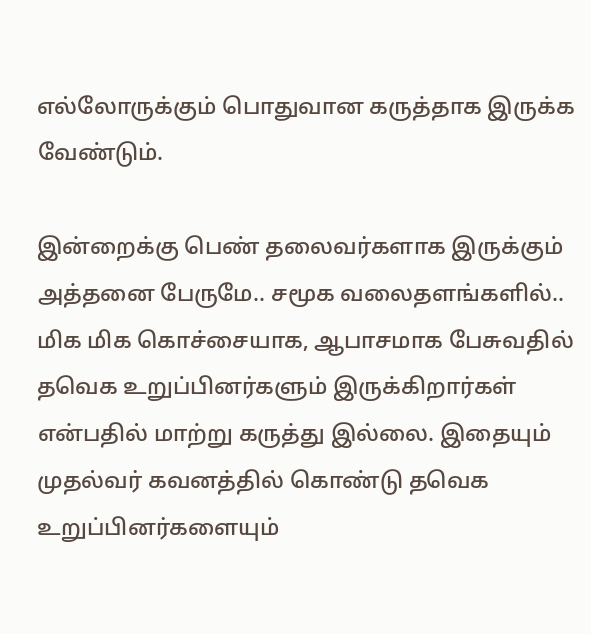எல்லோருக்கும் பொதுவான கருத்தாக இருக்க வேண்டும்.

இன்றைக்கு பெண் தலைவர்களாக இருக்கும் அத்தனை பேருமே.. சமூக வலைதளங்களில்.. மிக மிக கொச்சையாக, ஆபாசமாக பேசுவதில் தவெக உறுப்பினர்களும் இருக்கிறார்கள் என்பதில் மாற்று கருத்து இல்லை. இதையும் முதல்வர் கவனத்தில் கொண்டு தவெக உறுப்பினர்களையும்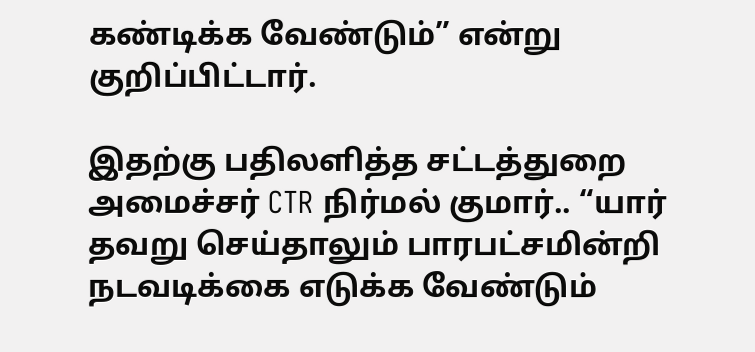கண்டிக்க வேண்டும்” என்று குறிப்பிட்டார்.

இதற்கு பதிலளித்த சட்டத்துறை அமைச்சர் CTR நிர்மல் குமார்.. “யார் தவறு செய்தாலும் பாரபட்சமின்றி நடவடிக்கை எடுக்க வேண்டும்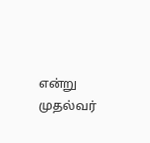என்று முதல்வர்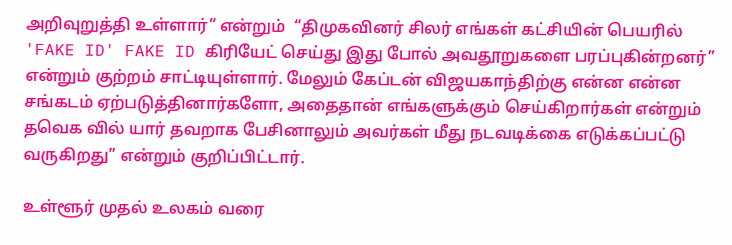அறிவுறுத்தி உள்ளார்” என்றும்  “திமுகவினர் சிலர் எங்கள் கட்சியின் பெயரில் 'FAKE ID' FAKE ID கிரியேட் செய்து இது போல் அவதூறுகளை பரப்புகின்றனர்” என்றும் குற்றம் சாட்டியுள்ளார். மேலும் கேப்டன் விஜயகாந்திற்கு என்ன என்ன சங்கடம் ஏற்படுத்தினார்களோ, அதைதான் எங்களுக்கும் செய்கிறார்கள் என்றும் தவெக வில் யார் தவறாக பேசினாலும் அவர்கள் மீது நடவடிக்கை எடுக்கப்பட்டு வருகிறது” என்றும் குறிப்பிட்டார்.

உள்ளூர் முதல் உலகம் வரை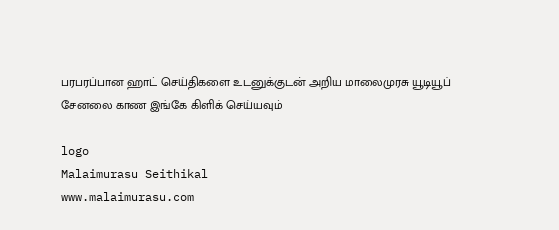பரபரப்பான ஹாட் செய்திகளை உடனுக்குடன் அறிய மாலைமுரசு யூடியூப் சேனலை காண இங்கே கிளிக் செய்யவும்

logo
Malaimurasu Seithikal
www.malaimurasu.com